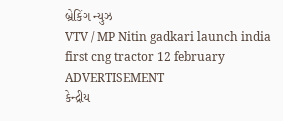બ્રેકિંગ ન્યુઝ
VTV / MP Nitin gadkari launch india first cng tractor 12 february
ADVERTISEMENT
કેન્દ્રીય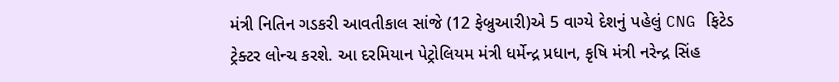મંત્રી નિતિન ગડકરી આવતીકાલ સાંજે (12 ફેબ્રુઆરી)એ 5 વાગ્યે દેશનું પહેલું CNG ફિટેડ ટ્રેક્ટર લોન્ચ કરશે. આ દરમિયાન પેટ્રોલિયમ મંત્રી ધર્મેન્દ્ર પ્રધાન, કૃષિ મંત્રી નરેન્દ્ર સિંહ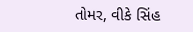તોમર, વીકે સિંહ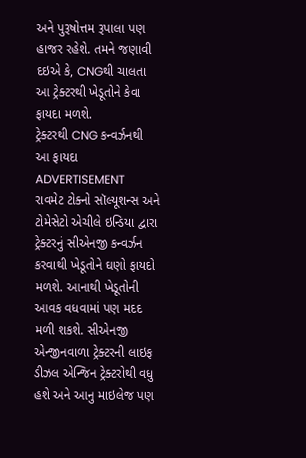અને પુરૂષોત્તમ રૂપાલા પણ હાજર રહેશે. તમને જણાવી દઇએ કે, CNGથી ચાલતા આ ટ્રેક્ટરથી ખેડૂતોને કેવા ફાયદા મળશે.
ટ્રેક્ટરથી CNG કન્વર્ઝનથી આ ફાયદા
ADVERTISEMENT
રાવમેટ ટોક્નો સૉલ્યૂશન્સ અને ટોમેસેટો એચીલે ઇન્ડિયા દ્વારા ટ્રેક્ટરનું સીએનજી કન્વર્ઝન કરવાથી ખેડૂતોને ઘણો ફાયદો મળશે. આનાથી ખેડૂતોની આવક વધવામાં પણ મદદ મળી શકશે. સીએનજી એન્જીનવાળા ટ્રેક્ટરની લાઇફ ડીઝલ એન્જિન ટ્રેક્ટરોથી વધુ હશે અને આનુ માઇલેજ પણ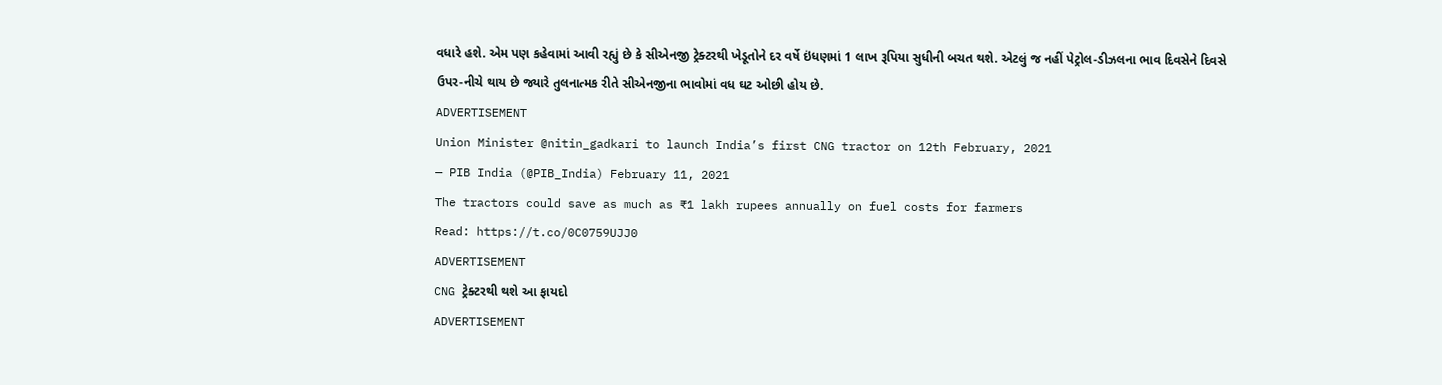વધારે હશે. એમ પણ કહેવામાં આવી રહ્યું છે કે સીએનજી ટ્રેક્ટરથી ખેડૂતોને દર વર્ષે ઇંધણમાં 1 લાખ રૂપિયા સુધીની બચત થશે. એટલું જ નહીં પેટ્રોલ-ડીઝલના ભાવ દિવસેને દિવસે ઉપર-નીચે થાય છે જ્યારે તુલનાત્મક રીતે સીએનજીના ભાવોમાં વધ ઘટ ઓછી હોય છે.
ADVERTISEMENT
Union Minister @nitin_gadkari to launch India’s first CNG tractor on 12th February, 2021
— PIB India (@PIB_India) February 11, 2021
The tractors could save as much as ₹1 lakh rupees annually on fuel costs for farmers
Read: https://t.co/0C0759UJJ0
ADVERTISEMENT
CNG ટ્રેક્ટરથી થશે આ ફાયદો
ADVERTISEMENT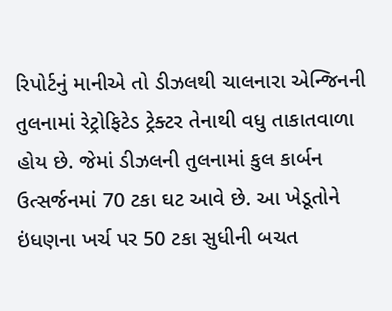રિપોર્ટનું માનીએ તો ડીઝલથી ચાલનારા એન્જિનની તુલનામાં રેટ્રોફિટેડ ટ્રેક્ટર તેનાથી વધુ તાકાતવાળા હોય છે. જેમાં ડીઝલની તુલનામાં કુલ કાર્બન ઉત્સર્જનમાં 70 ટકા ઘટ આવે છે. આ ખેડૂતોને ઇંધણના ખર્ચ પર 50 ટકા સુધીની બચત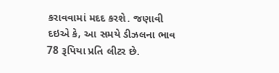કરાવવામાં મદદ કરશે. જણાવી દઇએ કે, આ સમયે ડીઝલના ભાવ 78 રૂપિયા પ્રતિ લીટર છે.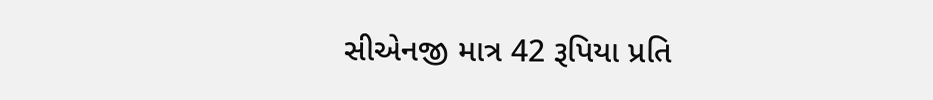સીએનજી માત્ર 42 રૂપિયા પ્રતિ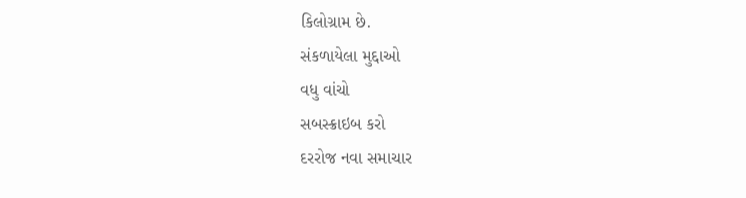કિલોગ્રામ છે.
સંકળાયેલા મુદ્દાઓ
વધુ વાંચો
સબસ્ક્રાઇબ કરો
દરરોજ નવા સમાચાર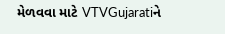મેળવવા માટે VTVGujaratiને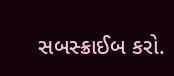સબસ્ક્રાઈબ કરો.